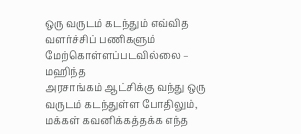ஒரு வருடம் கடந்தும் எவ்வித வளர்ச்சிப் பணிகளும் மேற்கொள்ளப்படவில்லை – மஹிந்த
அரசாங்கம் ஆட்சிக்கு வந்து ஒரு வருடம் கடந்துள்ள போதிலும், மக்கள் கவனிக்கத்தக்க எந்த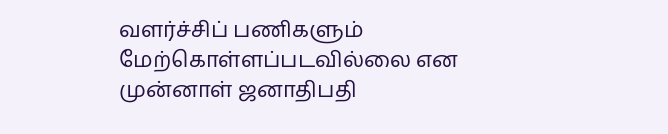வளர்ச்சிப் பணிகளும் மேற்கொள்ளப்படவில்லை என முன்னாள் ஜனாதிபதி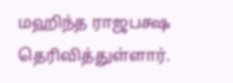மஹிந்த ராஜபக்ஷ தெரிவித்துள்ளார்.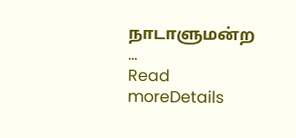நாடாளுமன்ற ...
Read moreDetails